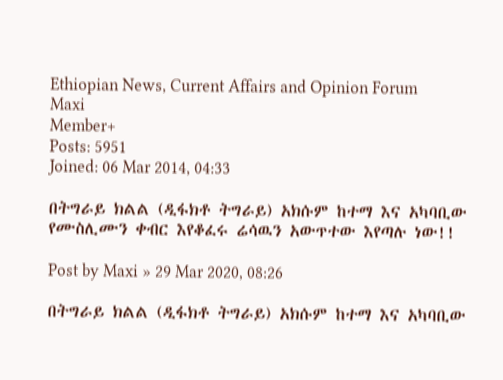Ethiopian News, Current Affairs and Opinion Forum
Maxi
Member+
Posts: 5951
Joined: 06 Mar 2014, 04:33

በትግራይ ክልል (ዲፋክቶ ትግራይ) አክሱም ከተማ እና አካባቢው የሙስሊሙን ቀብር እየቆፈሩ ሬሳዉን አውጥተው እየጣሉ ነው!!

Post by Maxi » 29 Mar 2020, 08:26

በትግራይ ክልል (ዲፋክቶ ትግራይ) አክሱም ከተማ እና አካባቢው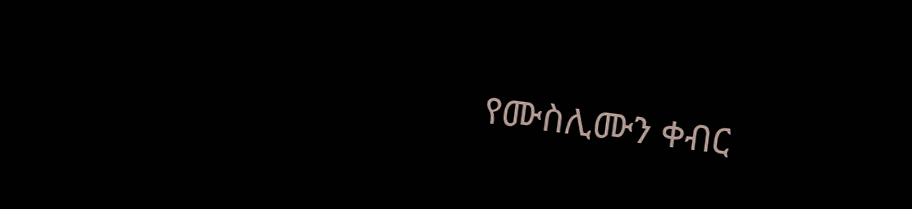የሙስሊሙን ቀብር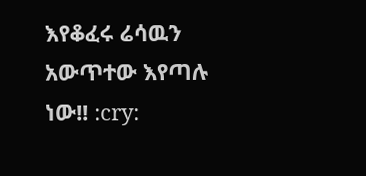እየቆፈሩ ሬሳዉን አውጥተው እየጣሉ ነው!! :cry: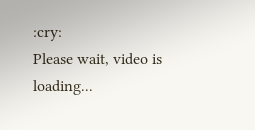:cry:
Please wait, video is loading...